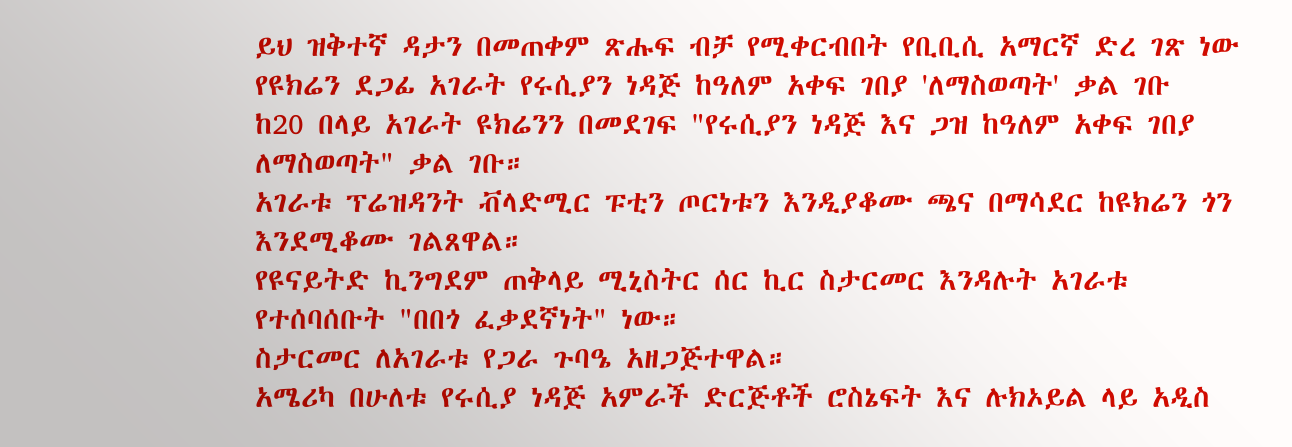ይህ ዝቅተኛ ዳታን በመጠቀም ጽሑፍ ብቻ የሚቀርብበት የቢቢሲ አማርኛ ድረ ገጽ ነው
የዩክሬን ደጋፊ አገራት የሩሲያን ነዳጅ ከዓለም አቀፍ ገበያ 'ለማስወጣት' ቃል ገቡ
ከ20 በላይ አገራት ዩክሬንን በመደገፍ "የሩሲያን ነዳጅ እና ጋዝ ከዓለም አቀፍ ገበያ ለማስወጣት" ቃል ገቡ።
አገራቱ ፕሬዝዳንት ቭላድሚር ፑቲን ጦርነቱን እንዲያቆሙ ጫና በማሳደር ከዩክሬን ጎን እንደሚቆሙ ገልጸዋል።
የዩናይትድ ኪንግደም ጠቅላይ ሚኒስትር ሰር ኪር ስታርመር እንዳሉት አገራቱ የተሰባሰቡት "በበጎ ፈቃደኛነት" ነው።
ስታርመር ለአገራቱ የጋራ ጉባዔ አዘጋጅተዋል።
አሜሪካ በሁለቱ የሩሲያ ነዳጅ አምራች ድርጅቶች ሮስኔፍት እና ሉክኦይል ላይ አዲስ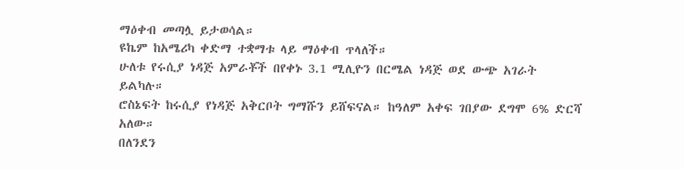ማዕቀብ መጣሏ ይታወሳል።
ዩኬም ከአሜሪካ ቀድማ ተቋማቱ ላይ ማዕቀብ ጥላለች።
ሁለቱ የሩሲያ ነዳጅ አምራቾች በየቀኑ 3.1 ሚሊዮን በርሜል ነዳጅ ወደ ውጭ አገራት ይልካሉ።
ሮስኔፍት ከሩሲያ የነዳጅ አቅርቦት ግማሹን ይሸፍናል። ከዓለም አቀፍ ገበያው ደግሞ 6% ድርሻ አለው።
በለንደን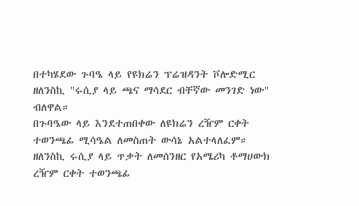በተካሄደው ጉባዔ ላይ የዩክሬን ፕሬዝዳንት ቮሎድሚር ዘለንስኪ "ሩሲያ ላይ ጫና ማሳደር ብቸኛው መንገድ ነው" ብለዋል።
በጉባዔው ላይ እንደተጠበቀው ለዩክሬን ረዥም ርቀት ተወንጫፊ ሚሳዔል ለመስጠት ውሳኔ አልተላለፈም።
ዘለንስኪ ሩሲያ ላይ ጥቃት ለመሰንዘር የአሜሪካ ቶማሀውክ ረዥም ርቀት ተወንጫፊ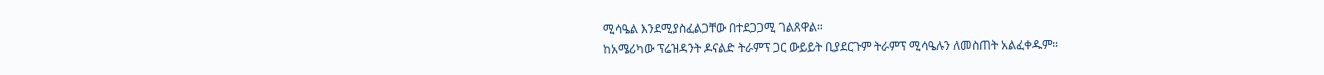ሚሳዔል እንደሚያስፈልጋቸው በተደጋጋሚ ገልጸዋል።
ከአሜሪካው ፕሬዝዳንት ዶናልድ ትራምፕ ጋር ውይይት ቢያደርጉም ትራምፕ ሚሳዔሉን ለመስጠት አልፈቀዱም።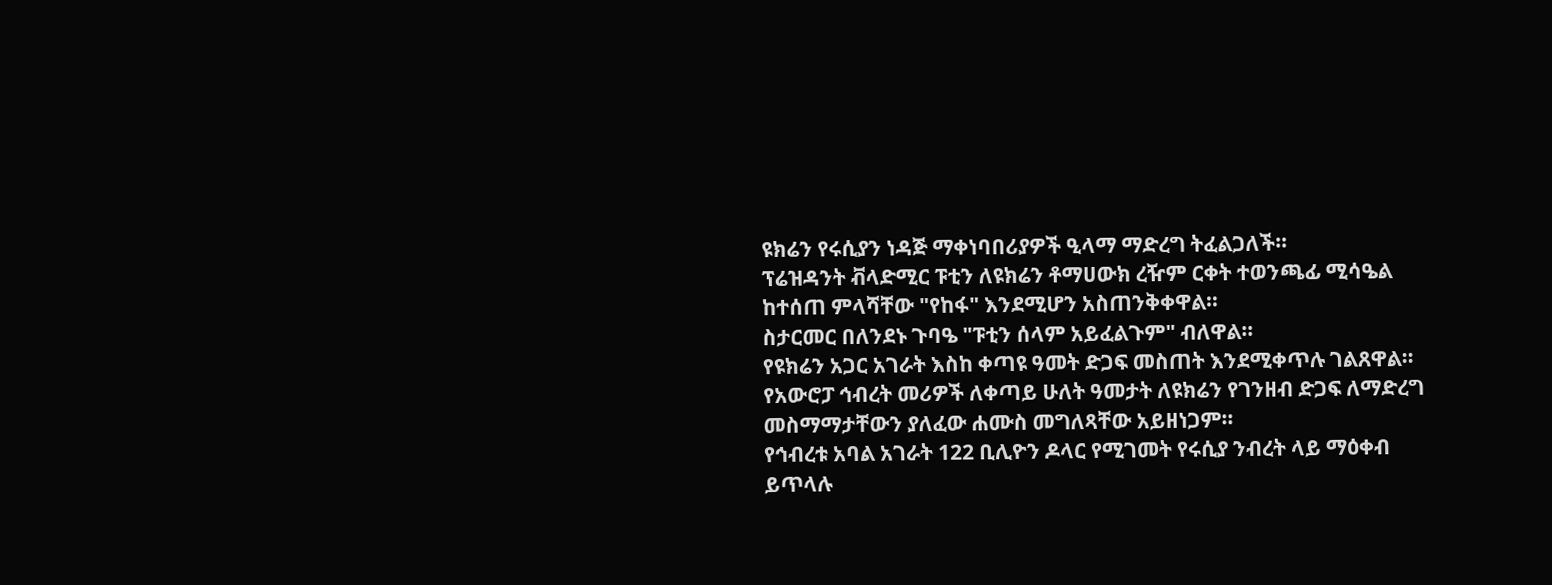ዩክሬን የሩሲያን ነዳጅ ማቀነባበሪያዎች ዒላማ ማድረግ ትፈልጋለች።
ፕሬዝዳንት ቭላድሚር ፑቲን ለዩክሬን ቶማሀውክ ረዥም ርቀት ተወንጫፊ ሚሳዔል ከተሰጠ ምላሻቸው "የከፋ" እንደሚሆን አስጠንቅቀዋል።
ስታርመር በለንደኑ ጉባዔ "ፑቲን ሰላም አይፈልጉም" ብለዋል።
የዩክሬን አጋር አገራት እስከ ቀጣዩ ዓመት ድጋፍ መስጠት እንደሚቀጥሉ ገልጸዋል።
የአውሮፓ ኅብረት መሪዎች ለቀጣይ ሁለት ዓመታት ለዩክሬን የገንዘብ ድጋፍ ለማድረግ መስማማታቸውን ያለፈው ሐሙስ መግለጻቸው አይዘነጋም።
የኅብረቱ አባል አገራት 122 ቢሊዮን ዶላር የሚገመት የሩሲያ ንብረት ላይ ማዕቀብ ይጥላሉ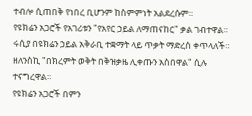ተብሎ ሲጠበቅ የነበረ ቢሆንም ከስምምነት አልደረሱም።
የዩክሬን አጋሮች የአገሪቱን "የአየር ኃይል ለማጠናከር" ቃል ገብተዋል።
ሩሲያ በዩክሬን ኃይል አቅራቢ ተቋማት ላይ ጥቃት ማድረስ ቀጥላለች።
ዘለንስኪ "በክረምት ወቅት በቅዝቃዜ ሊቀጡን አስበዋል" ሲሉ ተናግረዋል።
የዩክሬን አጋሮች በምን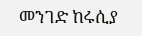መንገድ ከሩሲያ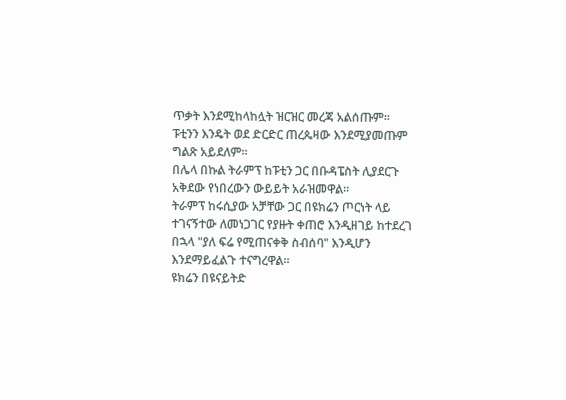ጥቃት እንደሚከላከሏት ዝርዝር መረጃ አልሰጡም።
ፑቲንን እንዴት ወደ ድርድር ጠረጴዛው እንደሚያመጡም ግልጽ አይደለም።
በሌላ በኩል ትራምፕ ከፑቲን ጋር በቡዳፔስት ሊያደርጉ አቅደው የነበረውን ውይይት አራዝመዋል።
ትራምፕ ከሩሲያው አቻቸው ጋር በዩክሬን ጦርነት ላይ ተገናኝተው ለመነጋገር የያዙት ቀጠሮ እንዲዘገይ ከተደረገ በኋላ "ያለ ፍሬ የሚጠናቀቅ ስብሰባ" እንዲሆን እንደማይፈልጉ ተናግረዋል።
ዩክሬን በዩናይትድ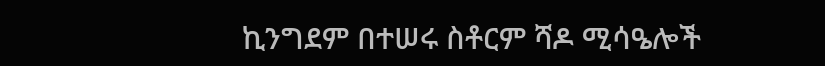ኪንግደም በተሠሩ ስቶርም ሻዶ ሚሳዔሎች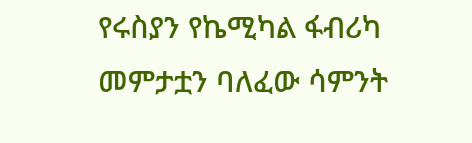የሩስያን የኬሚካል ፋብሪካ መምታቷን ባለፈው ሳምንት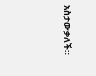አስታውቃለች።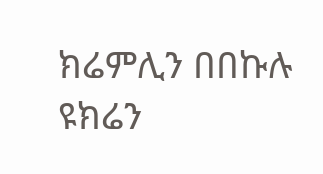ክሬምሊን በበኩሉ ዩክሬን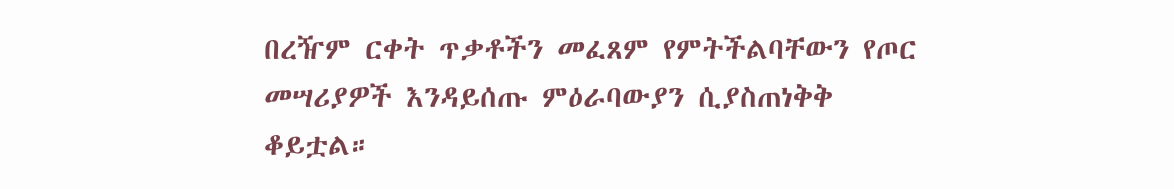በረዥም ርቀት ጥቃቶችን መፈጸም የምትችልባቸውን የጦር መሣሪያዎች እንዳይሰጡ ምዕራባውያን ሲያስጠነቅቅ ቆይቷል።